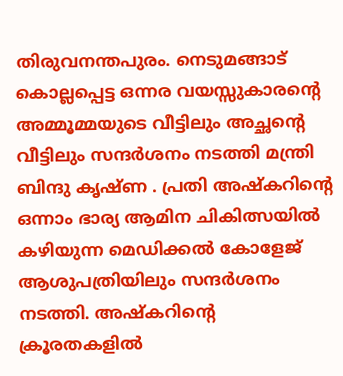തിരുവനന്തപുരം. നെടുമങ്ങാട് കൊല്ലപ്പെട്ട ഒന്നര വയസ്സുകാരന്റെ അമ്മൂമ്മയുടെ വീട്ടിലും അച്ഛന്റെ വീട്ടിലും സന്ദർശനം നടത്തി മന്ത്രി ബിന്ദു കൃഷ്ണ . പ്രതി അഷ്കറിന്റെ ഒന്നാം ഭാര്യ ആമിന ചികിത്സയിൽ കഴിയുന്ന മെഡിക്കൽ കോളേജ് ആശുപത്രിയിലും സന്ദർശനം നടത്തി. അഷ്കറിന്റെ ക്രൂരതകളിൽ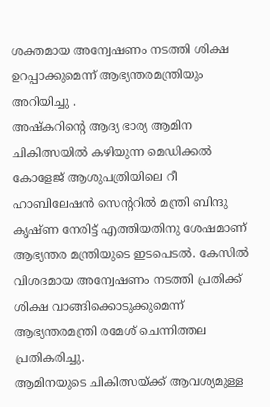ശക്തമായ അന്വേഷണം നടത്തി ശിക്ഷ ഉറപ്പാക്കുമെന്ന് ആഭ്യന്തരമന്ത്രിയും അറിയിച്ചു .
അഷ്കറിന്റെ ആദ്യ ഭാര്യ ആമിന ചികിത്സയിൽ കഴിയുന്ന മെഡിക്കൽ കോളേജ് ആശുപത്രിയിലെ റീ ഹാബിലേഷൻ സെന്ററിൽ മന്ത്രി ബിന്ദു കൃഷ്ണ നേരിട്ട് എത്തിയതിനു ശേഷമാണ് ആഭ്യന്തര മന്ത്രിയുടെ ഇടപെടൽ. കേസിൽ വിശദമായ അന്വേഷണം നടത്തി പ്രതിക്ക് ശിക്ഷ വാങ്ങിക്കൊടുക്കുമെന്ന് ആഭ്യന്തരമന്ത്രി രമേശ് ചെന്നിത്തല പ്രതികരിച്ചു.
ആമിനയുടെ ചികിത്സയ്ക്ക് ആവശ്യമുള്ള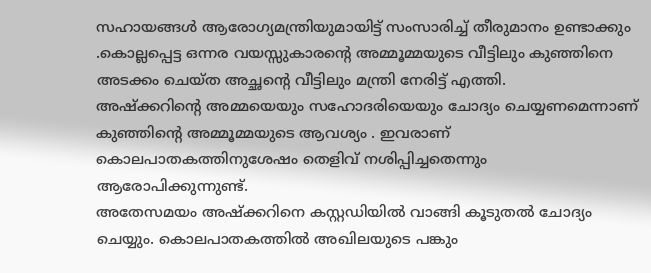സഹായങ്ങൾ ആരോഗ്യമന്ത്രിയുമായിട്ട് സംസാരിച്ച് തീരുമാനം ഉണ്ടാക്കും .കൊല്ലപ്പെട്ട ഒന്നര വയസ്സുകാരന്റെ അമ്മൂമ്മയുടെ വീട്ടിലും കുഞ്ഞിനെ അടക്കം ചെയ്ത അച്ഛന്റെ വീട്ടിലും മന്ത്രി നേരിട്ട് എത്തി.
അഷ്ക്കറിന്റെ അമ്മയെയും സഹോദരിയെയും ചോദ്യം ചെയ്യണമെന്നാണ് കുഞ്ഞിന്റെ അമ്മൂമ്മയുടെ ആവശ്യം . ഇവരാണ് കൊലപാതകത്തിനുശേഷം തെളിവ് നശിപ്പിച്ചതെന്നും ആരോപിക്കുന്നുണ്ട്.
അതേസമയം അഷ്ക്കറിനെ കസ്റ്റഡിയിൽ വാങ്ങി കൂടുതൽ ചോദ്യം ചെയ്യും. കൊലപാതകത്തിൽ അഖിലയുടെ പങ്കും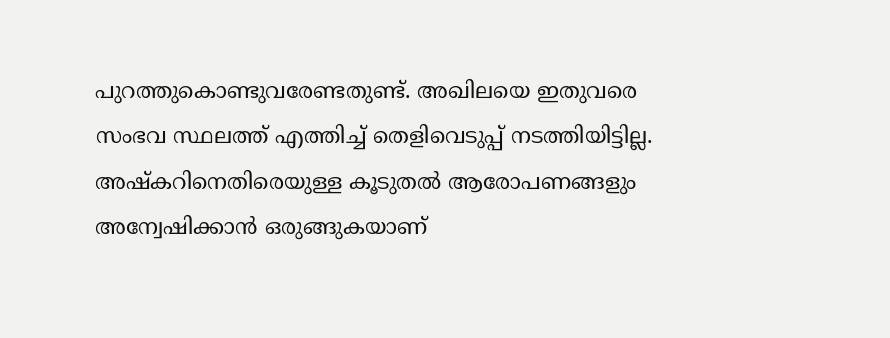പുറത്തുകൊണ്ടുവരേണ്ടതുണ്ട്. അഖിലയെ ഇതുവരെ സംഭവ സ്ഥലത്ത് എത്തിച്ച് തെളിവെടുപ്പ് നടത്തിയിട്ടില്ല. അഷ്കറിനെതിരെയുള്ള കൂടുതൽ ആരോപണങ്ങളും അന്വേഷിക്കാൻ ഒരുങ്ങുകയാണ്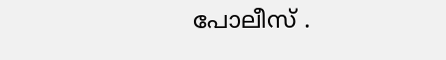പോലീസ് .